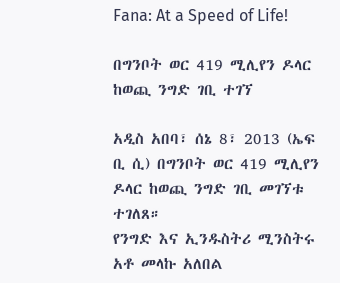Fana: At a Speed of Life!

በግንቦት ወር 419 ሚሊየን ዶላር ከወጪ ንግድ ገቢ ተገኘ

አዲስ አበባ፣ ሰኔ 8፣ 2013 (ኤፍ ቢ ሲ) በግንቦት ወር 419 ሚሊየን ዶላር ከወጪ ንግድ ገቢ መገኘቱ ተገለጸ።
የንግድ እና ኢንዱስትሪ ሚንስትሩ አቶ መላኩ አለበል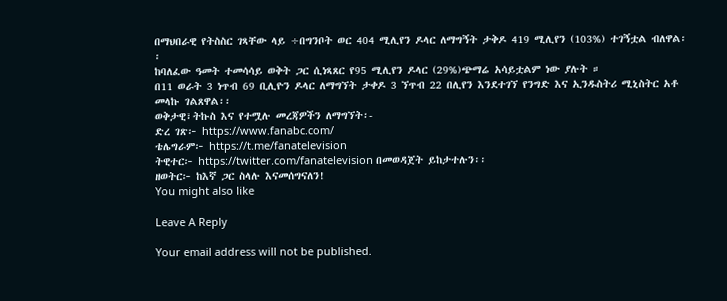በማህበራዊ የትስስር ገጻቸው ላይ ÷በግንቦት ወር 404 ሚሊየን ዶላር ለማግኝት ታቅዶ 419 ሚሊየን (103%) ተገኝቷል ብለዋል፡፡
ከባለፈው ዓመት ተመሳሳይ ወቅት ጋር ሲነጻጸር የ95 ሚሊየን ዶላር (29%)ጭማሬ አሳይቷልም ነው ያሉት ።
በ11 ወራት 3 ነጥብ 69 ቢሊዮን ዶላር ለማግኘት ታቀዶ 3 ኘጥብ 22 በሊየን እንደተገኘ የንግድ እና ኢንዱስትሪ ሚኒስትር አቶ መላኩ ገልጸዋል፡፡
ወቅታዊ፣ትኩስ እና የተሟሉ መረጃዎችን ለማግኘት፡-
ድረ ገጽ፦ https://www.fanabc.com/
ቴሌግራም፦ https://t.me/fanatelevision
ትዊተር፦ https://twitter.com/fanatelevision በመወዳጀት ይከታተሉን፡፡
ዘወትር፦ ከእኛ ጋር ስላሉ እናመሰግናለን!
You might also like

Leave A Reply

Your email address will not be published.